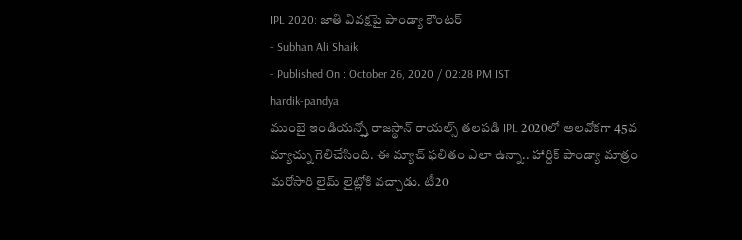IPL 2020: జాతి వివక్షపై పాండ్యా కౌంటర్
- Subhan Ali Shaik
- Published On : October 26, 2020 / 02:28 PM IST
hardik-pandya
ముంబై ఇండియన్స్తో రాజస్థాన్ రాయల్స్ తలపడి IPL 2020లో అలవోకగా 45వ మ్యాచ్ను గెలిచేసింది. ఈ మ్యాచ్ ఫలితం ఎలా ఉన్నా.. హార్దిక్ పాండ్యా మాత్రం మరోసారి లైమ్ లైట్లోకి వచ్చాడు. టీ20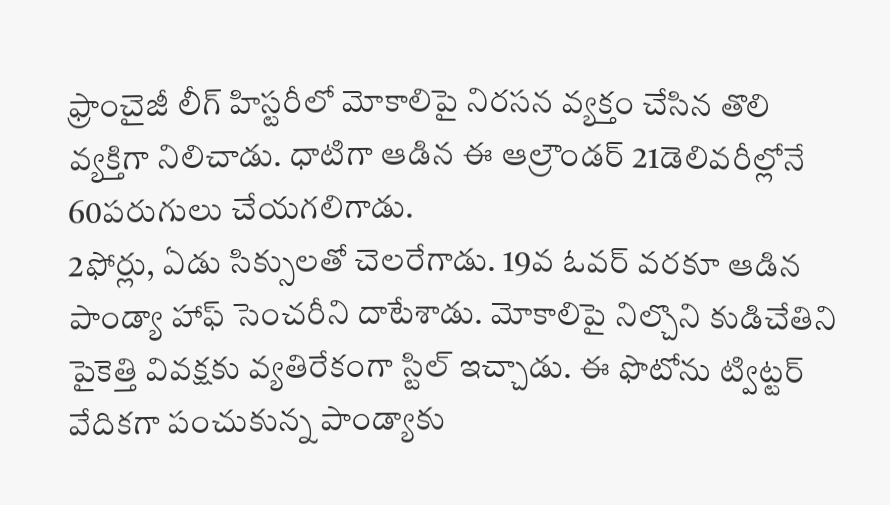ఫ్రాంచైజీ లీగ్ హిస్టరీలో మోకాలిపై నిరసన వ్యక్తం చేసిన తొలి వ్యక్తిగా నిలిచాడు. ధాటిగా ఆడిన ఈ ఆల్రౌండర్ 21డెలివరీల్లోనే 60పరుగులు చేయగలిగాడు.
2ఫోర్లు, ఏడు సిక్సులతో చెలరేగాడు. 19వ ఓవర్ వరకూ ఆడిన పాండ్యా హాఫ్ సెంచరీని దాటేశాడు. మోకాలిపై నిల్చొని కుడిచేతిని పైకెత్తి వివక్షకు వ్యతిరేకంగా స్టిల్ ఇచ్చాడు. ఈ ఫొటోను ట్విట్టర్ వేదికగా పంచుకున్న పాండ్యాకు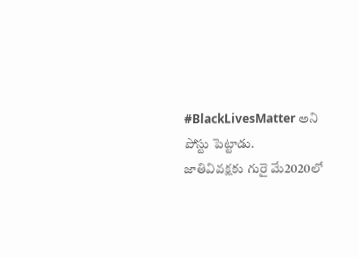#BlackLivesMatter అని పోస్టు పెట్టాడు.
జాతివివక్షకు గురై మే2020లో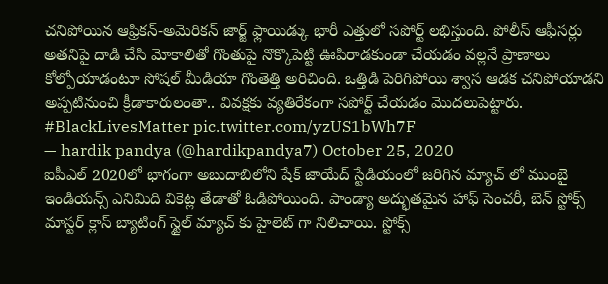చనిపోయిన ఆఫ్రికన్-అమెరికన్ జార్జ్ ఫ్లాయిడ్కు భారీ ఎత్తులో సపోర్ట్ లభిస్తుంది. పోలీస్ ఆఫీసర్లు అతనిపై దాడి చేసి మోకాలితో గొంతుపై నొక్కొపెట్టి ఊపిరాడకుండా చేయడం వల్లనే ప్రాణాలు కోల్పోయాడంటూ సోషల్ మీడియా గొంతెత్తి అరిచింది. ఒత్తిడి పెరిగిపోయి శ్వాస ఆడక చనిపోయాడని అప్పటినుంచి క్రీడాకారులంతా.. వివక్షకు వ్యతిరేకంగా సపోర్ట్ చేయడం మొదలుపెట్టారు.
#BlackLivesMatter pic.twitter.com/yzUS1bWh7F
— hardik pandya (@hardikpandya7) October 25, 2020
ఐపీఎల్ 2020లో భాగంగా అబుదాబిలోని షేక్ జాయేద్ స్టేడియంలో జరిగిన మ్యాచ్ లో ముంబై ఇండియన్స్ ఎనిమిది వికెట్ల తేడాతో ఓడిపోయింది. పాండ్యా అద్భుతమైన హాఫ్ సెంచరీ, బెన్ స్టోక్స్ మాస్టర్ క్లాస్ బ్యాటింగ్ స్టైల్ మ్యాచ్ కు హైలెట్ గా నిలిచాయి. స్టోక్స్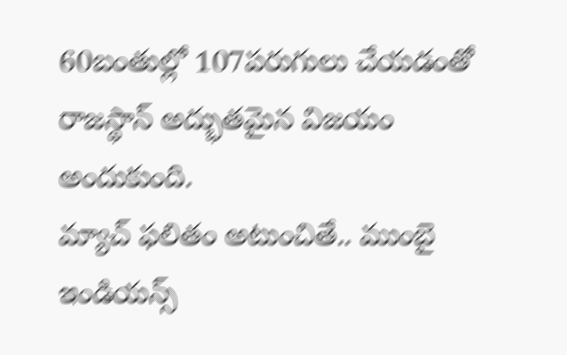60బంతుల్లో 107పరుగులు చేయడంతో రాజస్థాన్ అద్భుతమైన విజయం అందుకుంది.
మ్యాచ్ ఫలితం అటుంచితే.. ముంబై ఇండియన్స్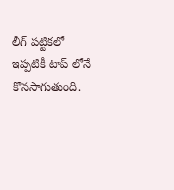లీగ్ పట్టికలో ఇప్పటికీ టాప్ లోనే కొనసాగుతుంది.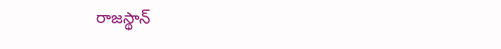రాజస్థాన్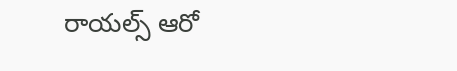రాయల్స్ ఆరో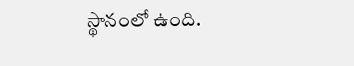స్థానంలో ఉంది.